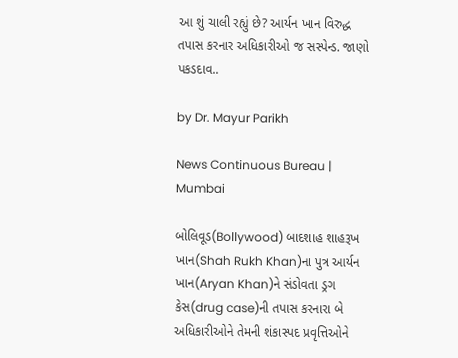આ શું ચાલી રહ્યું છે? આર્યન ખાન વિરુદ્ધ તપાસ કરનાર અધિકારીઓ જ સસ્પેન્ડ. જાણો પકડદાવ..

by Dr. Mayur Parikh

News Continuous Bureau | Mumbai

બોલિવૂડ(Bollywood) બાદશાહ શાહરૂખ ખાન(Shah Rukh Khan)ના પુત્ર આર્યન ખાન(Aryan Khan)ને સંડોવતા ડ્રગ કેસ(drug case)ની તપાસ કરનારા બે અધિકારીઓને તેમની શંકાસ્પદ પ્રવૃત્તિઓને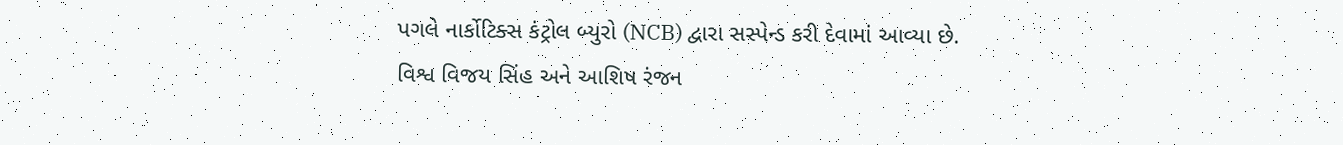પગલે નાર્કોટિક્સ કંટ્રોલ બ્યુરો (NCB) દ્વારા સસ્પેન્ડ કરી દેવામાં આવ્યા છે.
વિશ્વ વિજય સિંહ અને આશિષ રંજન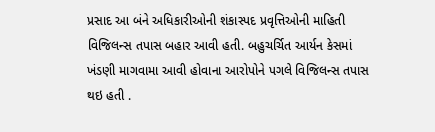પ્રસાદ આ બંને અધિકારીઓની શંકાસ્પદ પ્રવૃત્તિઓની માહિતી  વિજિલન્સ તપાસ બહાર આવી હતી. બહુચર્ચિત આર્યન કેસમાં ખંડણી માગવામા આવી હોવાના આરોપોને પગલે વિજિલન્સ તપાસ થઇ હતી .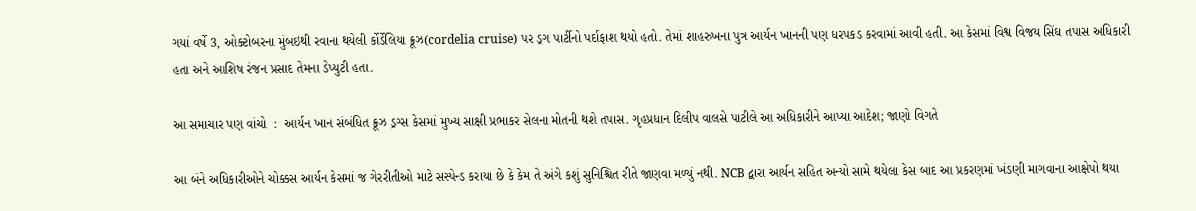ગયાં વર્ષે 3, ઓક્ટોબરના મુંબઇથી રવાના થયેલી ર્કોર્ડેલિયા ક્રૂઝ(cordelia cruise) પર ડ્રગ પાર્ટીનો પર્દાફાશ થયો હતો. તેમાં શાહરુખના પુત્ર આર્યન ખાનની પણ ધરપકડ કરવામાં આવી હતી. આ કેસમાં વિશ્વ વિજય સિંઘ તપાસ અધિકારી હતા અને આશિષ રંજન પ્રસાદ તેમના ડેપ્યુટી હતા.

આ સમાચાર પણ વાંચો  :  આર્યન ખાન સંબંધિત ક્રૂઝ ડ્રગ્સ કેસમાં મુખ્ય સાક્ષી પ્રભાકર સેલના મોતની થશે તપાસ. ગૃહપ્રધાન દિલીપ વાલસે પાટીલે આ અધિકારીને આપ્યા આદેશ; જાણો વિગતે

આ બંને અધિકારીઓને ચોક્કસ આર્યન કેસમાં જ ગેરરીતીઓ માટે સસ્પેન્ડ કરાયા છે કે કેમ તે અંગે કશું સુનિશ્ચિત રીતે જાણવા મળ્યું નથી. NCB દ્વારા આર્યન સહિત અન્યો સામે થયેલા કેસ બાદ આ પ્રકરણમાં ખંડણી માગવાના આક્ષેપો થયા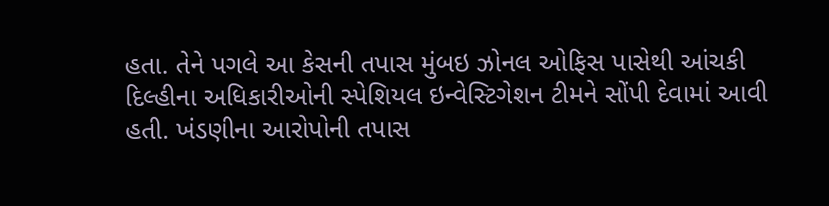હતા. તેને પગલે આ કેસની તપાસ મુંબઇ ઝોનલ ઓફિસ પાસેથી આંચકી દિલ્હીના અધિકારીઓની સ્પેશિયલ ઇન્વેસ્ટિગેશન ટીમને સોંપી દેવામાં આવી હતી. ખંડણીના આરોપોની તપાસ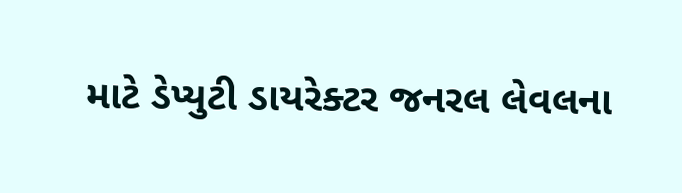માટે ડેપ્યુટી ડાયરેક્ટર જનરલ લેવલના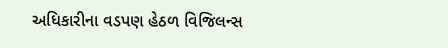અધિકારીના વડપણ હેઠળ વિજિલન્સ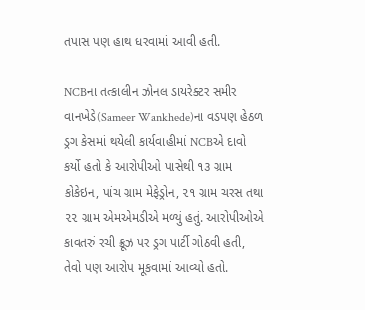તપાસ પણ હાથ ધરવામાં આવી હતી.

NCBના તત્કાલીન ઝોનલ ડાયરેક્ટર સમીર વાનખેડે(Sameer Wankhede)ના વડપણ હેઠળ ડ્રગ કેસમાં થયેલી કાર્યવાહીમાં NCBએ દાવો કર્યો હતો કે આરોપીઓ પાસેથી ૧૩ ગ્રામ કોકેઇન, પાંચ ગ્રામ મેફેડ્રોન, ૨૧ ગ્રામ ચરસ તથા ૨૨ ગ્રામ એમએમડીએ મળ્યું હતું. આરોપીઓએ કાવતરું રચી ક્રૂઝ પર ડ્રગ પાર્ટી ગોઠવી હતી, તેવો પણ આરોપ મૂકવામાં આવ્યો હતો.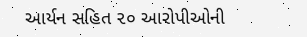આર્યન સહિત ૨૦ આરોપીઓની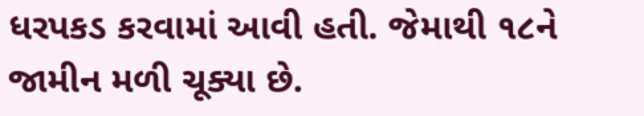ધરપકડ કરવામાં આવી હતી. જેમાથી ૧૮ને જામીન મળી ચૂક્યા છે.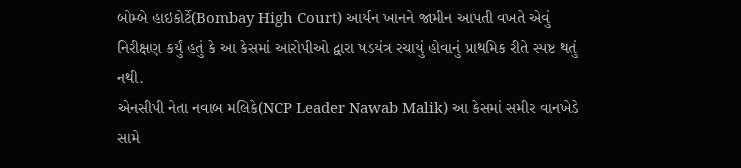બોમ્બે હાઇકોર્ટે(Bombay High Court) આર્યન ખાનને જામીન આપતી વખતે એવું નિરીક્ષણ કર્યું હતું કે આ કેસમાં આરોપીઓ દ્વારા ષડયંત્ર રચાયું હોવાનું પ્રાથમિક રીતે સ્પષ્ટ થતું નથી.
એનસીપી નેતા નવાબ મલિકે(NCP Leader Nawab Malik) આ કેસમાં સમીર વાનખેડે સામે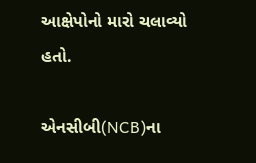આક્ષેપોનો મારો ચલાવ્યો હતો.

એનસીબી(NCB)ના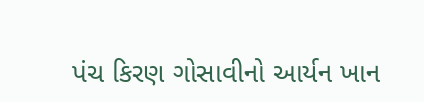પંચ કિરણ ગોસાવીનો આર્યન ખાન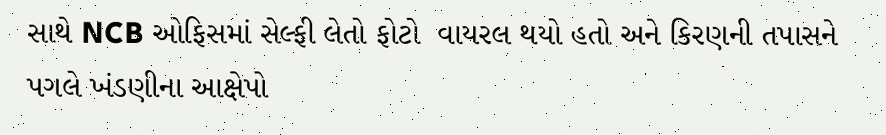સાથે NCB ઓફિસમાં સેલ્ફી લેતો ફોટો  વાયરલ થયો હતો અને કિરણની તપાસને પગલે ખંડણીના આક્ષેપો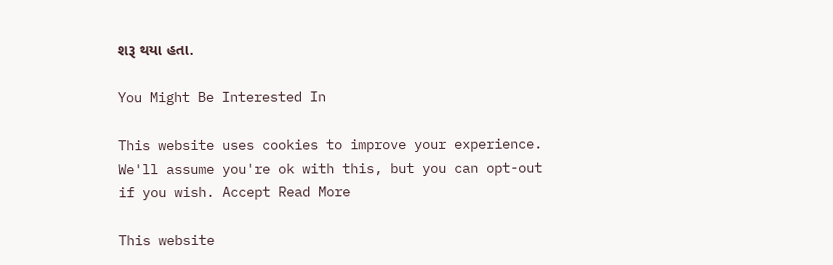શરૂ થયા હતા.

You Might Be Interested In

This website uses cookies to improve your experience. We'll assume you're ok with this, but you can opt-out if you wish. Accept Read More

This website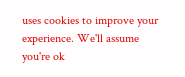uses cookies to improve your experience. We'll assume you're ok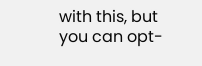with this, but you can opt-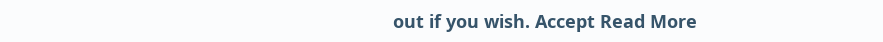out if you wish. Accept Read More